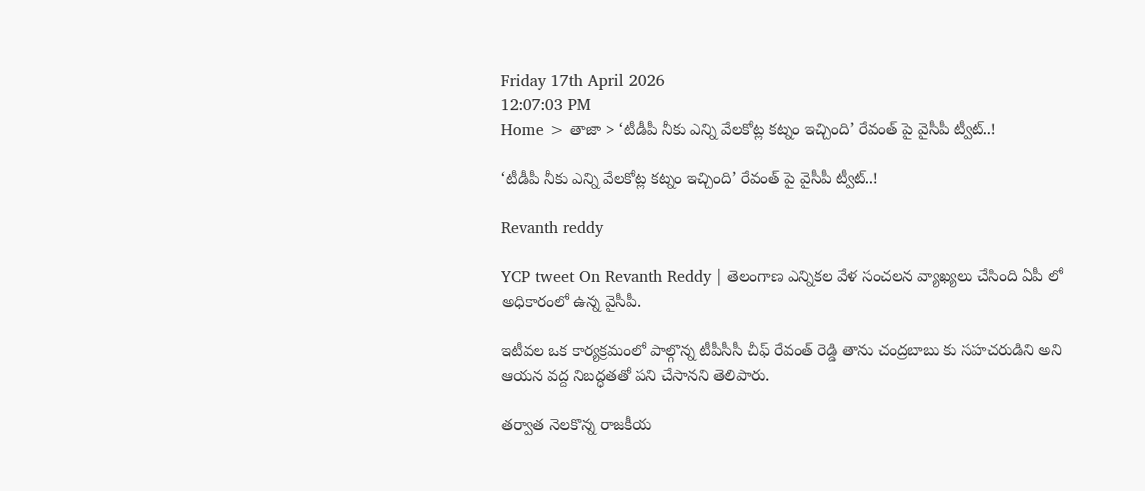Friday 17th April 2026
12:07:03 PM
Home > తాజా > ‘టీడీపీ నీకు ఎన్ని వేలకోట్ల కట్నం ఇచ్చింది’ రేవంత్ పై వైసీపీ ట్వీట్..!

‘టీడీపీ నీకు ఎన్ని వేలకోట్ల కట్నం ఇచ్చింది’ రేవంత్ పై వైసీపీ ట్వీట్..!

Revanth reddy

YCP tweet On Revanth Reddy | తెలంగాణ ఎన్నికల వేళ సంచలన వ్యాఖ్యలు చేసింది ఏపీ లో అధికారంలో ఉన్న వైసీపీ.

ఇటీవల ఒక కార్యక్రమంలో పాల్గొన్న టీపీసీసీ చీఫ్ రేవంత్ రెడ్డి తాను చంద్రబాబు కు సహచరుడిని అని ఆయన వద్ద నిబద్ధతతో పని చేసానని తెలిపారు.

తర్వాత నెలకొన్న రాజకీయ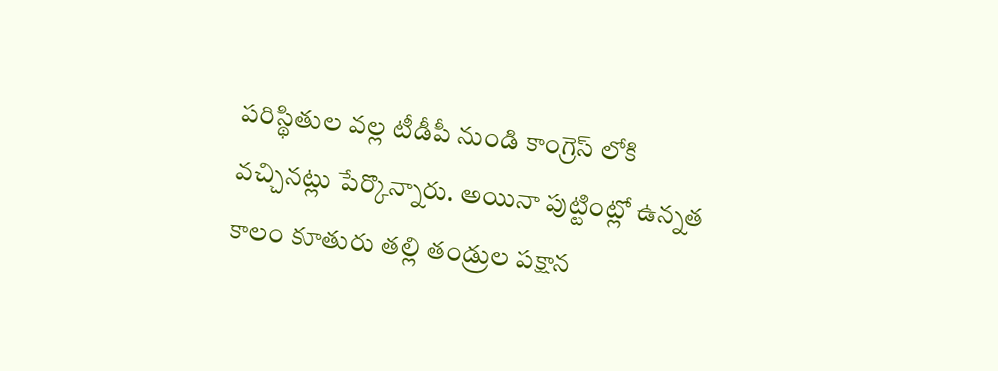పరిస్థితుల వల్ల టీడీపీ నుండి కాంగ్రెస్ లోకి వచ్చినట్లు పేర్కొన్నారు. అయినా పుట్టింట్లో ఉన్నత కాలం కూతురు తల్లి తండ్రుల పక్షాన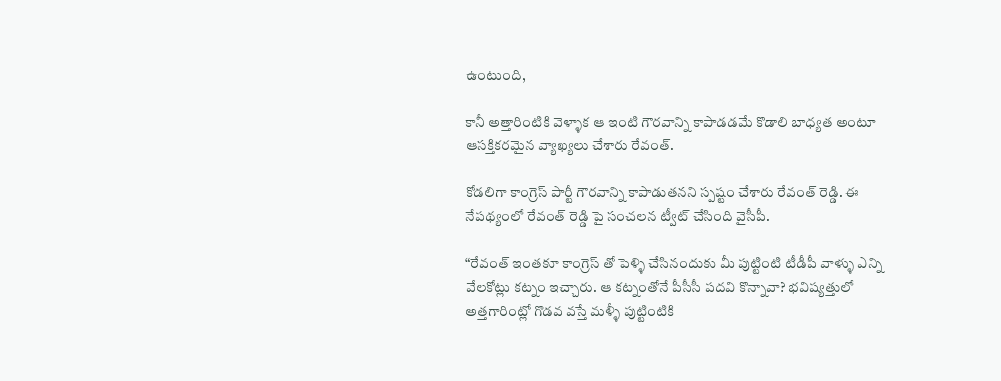ఉంటుంది,

కానీ అత్తారింటికి వెళ్ళాక ఆ ఇంటి గౌరవాన్ని కాపాడడమే కొడాలి బాధ్యత అంటూ ఆసక్తికరమైన వ్యాఖ్యలు చేశారు రేవంత్.

కోడలిగా కాంగ్రెస్ పార్టీ గౌరవాన్ని కాపాడుతనని స్పష్టం చేశారు రేవంత్ రెడ్డి. ఈ నేపథ్యంలో రేవంత్ రెడ్డి పై సంచలన ట్వీట్ చేసింది వైసీపీ.

“రేవంత్ ఇంతకూ కాంగ్రెస్ తో పెళ్ళి చేసినందుకు మీ పుట్టింటి టీడీపీ వాళ్ళు ఎన్ని వేలకోట్లు కట్నం ఇచ్చారు. ఆ కట్నంతోనే పీసీసీ పదవి కొన్నావా? భవిష్యత్తులో అత్తగారింట్లో గొడవ వస్తే మళ్ళీ పుట్టింటికి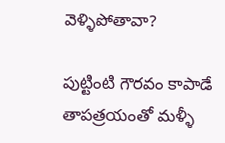వెళ్ళిపోతావా?

పుట్టింటి గౌరవం కాపాడే తాపత్రయంతో మళ్ళీ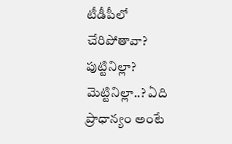టీడీపీలో చేరిపోతావా? పుట్టినిల్లా? మెట్టినిల్లా..? ఏది ప్రాధాన్యం అంటే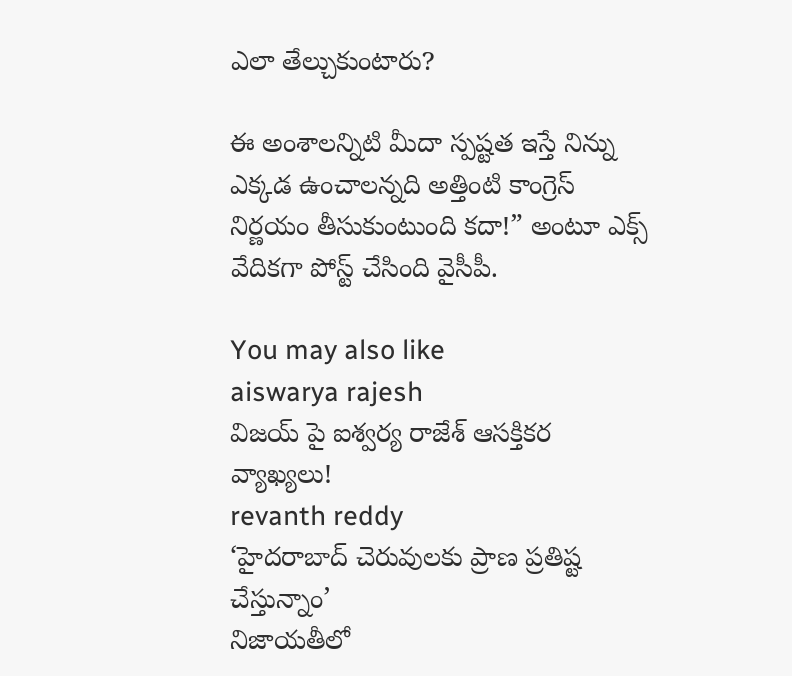ఎలా తేల్చుకుంటారు?

ఈ అంశాలన్నిటి మీదా స్పష్టత ఇస్తే నిన్ను ఎక్కడ ఉంచాలన్నది అత్తింటి కాంగ్రెస్ నిర్ణయం తీసుకుంటుంది కదా!” అంటూ ఎక్స్ వేదికగా పోస్ట్ చేసింది వైసీపీ.

You may also like
aiswarya rajesh
విజయ్ పై ఐశ్వర్య రాజేశ్ ఆసక్తికర వ్యాఖ్యలు!
revanth reddy
‘హైదరాబాద్ చెరువులకు ప్రాణ ప్రతిష్ట చేస్తున్నాం’
నిజాయతీలో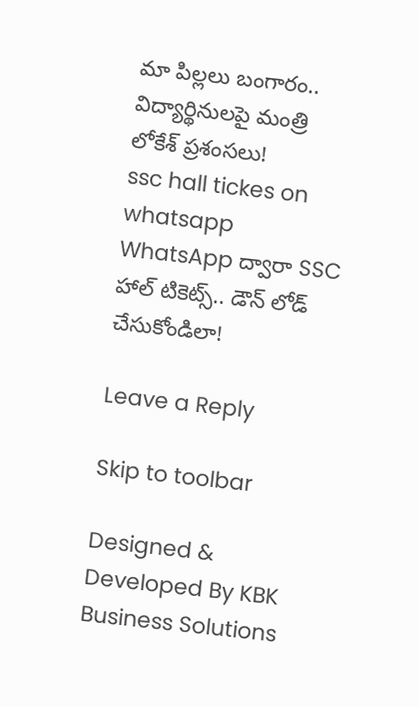మా పిల్లలు బంగారం.. విద్యార్థినులపై మంత్రి లోకేశ్ ప్రశంసలు!
ssc hall tickes on whatsapp
WhatsApp ద్వారా SSC హాల్ టికెట్స్.. డౌన్ లోడ్ చేసుకోండిలా!

Leave a Reply

Skip to toolbar

Designed & Developed By KBK Business Solutions